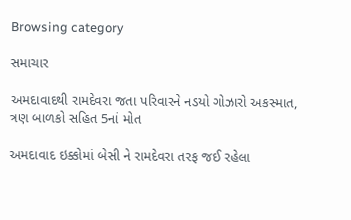Browsing category

સમાચાર

અમદાવાદથી રામદેવરા જતા પરિવારને નડયો ગોઝારો અકસ્માત, ત્રણ બાળકો સહિત 5નાં મોત

અમદાવાદ ઇક્કોમાં બેસી ને રામદેવરા તરફ જઈ રહેલા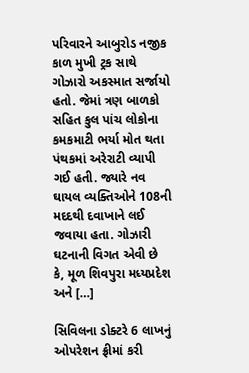પરિવારને આબુરોડ નજીક કાળ મુખી ટ્રક સાથે ગોઝારો અકસ્માત સર્જાયો હતો. જેમાં ત્રણ બાળકો સહિત કુલ પાંચ લોકોના કમકમાટી ભર્યા મોત થતા પંથકમાં અરેરાટી વ્યાપી ગઈ હતી. જ્યારે નવ ઘાયલ વ્યક્તિઓને 108ની મદદથી દવાખાને લઈ જવાયા હતા. ગોઝારી ઘટનાની વિગત એવી છે કે, મૂળ શિવપુરા મધ્યપ્રદેશ અને […]

સિવિલના ડોક્ટરે 6 લાખનું ઓપરેશન ફ્રીમાં કરી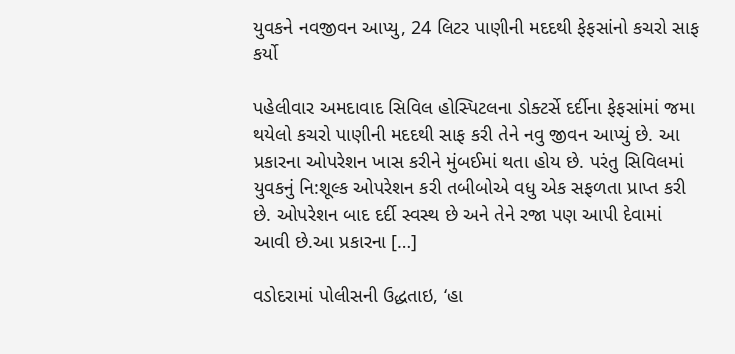યુવકને નવજીવન આપ્યુ, 24 લિટર પાણીની મદદથી ફેફસાંનો કચરો સાફ કર્યો

પહેલીવાર અમદાવાદ સિવિલ હોસ્પિટલના ડોક્ટર્સે દર્દીના ફેફસાંમાં જમા થયેલો કચરો પાણીની મદદથી સાફ કરી તેને નવુ જીવન આપ્યું છે. આ પ્રકારના ઓપરેશન ખાસ કરીને મુંબઈમાં થતા હોય છે. પરંતુ સિવિલમાં યુવકનું નિ:શૂલ્ક ઓપરેશન કરી તબીબોએ વધુ એક સફળતા પ્રાપ્ત કરી છે. ઓપરેશન બાદ દર્દી સ્વસ્થ છે અને તેને રજા પણ આપી દેવામાં આવી છે.આ પ્રકારના […]

વડોદરામાં પોલીસની ઉદ્ધતાઇ, ‘હા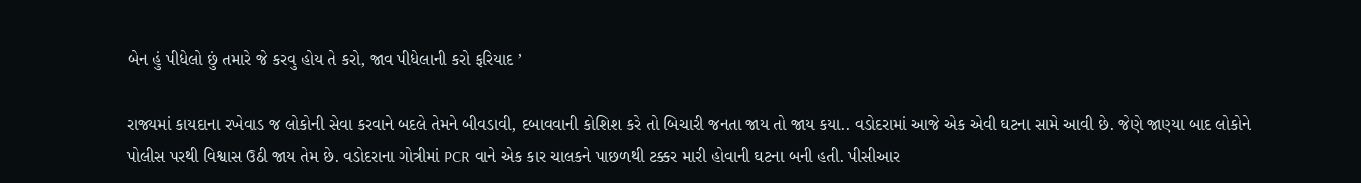બેન હું પીધેલો છું તમારે જે કરવુ હોય તે કરો, જાવ પીધેલાની કરો ફરિયાદ ’

રાજ્યમાં કાયદાના રખેવાડ જ લોકોની સેવા કરવાને બદલે તેમને બીવડાવી, દબાવવાની કોશિશ કરે તો બિચારી જનતા જાય તો જાય કયા.. વડોદરામાં આજે એક એવી ઘટના સામે આવી છે. જેણે જાણ્યા બાદ લોકોને પોલીસ પરથી વિશ્વાસ ઉઠી જાય તેમ છે. વડોદરાના ગોત્રીમાં PCR વાને એક કાર ચાલકને પાછળથી ટક્કર મારી હોવાની ઘટના બની હતી. પીસીઆર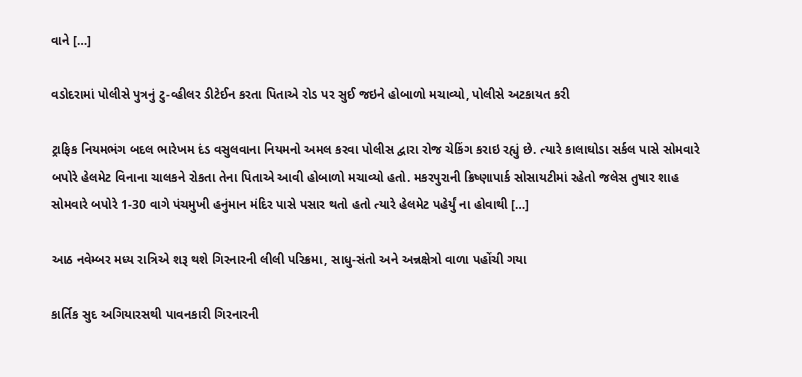વાને […]

વડોદરામાં પોલીસે પુત્રનું ટુ-વ્હીલર ડીટેઈન કરતા પિતાએ રોડ પર સુઈ જઇને હોબાળો મચાવ્યો, પોલીસે અટકાયત કરી

ટ્રાફિક નિયમભંગ બદલ ભારેખમ દંડ વસુલવાના નિયમનો અમલ કરવા પોલીસ દ્વારા રોજ ચેકિંગ કરાઇ રહ્યું છે. ત્યારે કાલાઘોડા સર્કલ પાસે સોમવારે બપોરે હેલમેટ વિનાના ચાલકને રોકતા તેના પિતાએ આવી હોબાળો મચાવ્યો હતો. મકરપુરાની ક્રિષ્ણાપાર્ક સોસાયટીમાં રહેતો જલેસ તુષાર શાહ સોમવારે બપોરે 1-30 વાગે પંચમુખી હનુંમાન મંદિર પાસે પસાર થતો હતો ત્યારે હેલમેટ પહેર્યું ના હોવાથી […]

આઠ નવેમ્બર મધ્ય રાત્રિએ શરૂ થશે ગિરનારની લીલી પરિક્રમા, સાધુ-સંતો અને અન્નક્ષેત્રો વાળા પહોંચી ગયા

કાર્તિક સુદ અગિયારસથી પાવનકારી ગિરનારની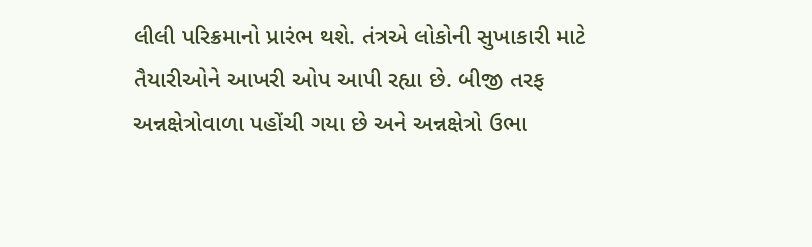લીલી પરિક્રમાનો પ્રારંભ થશે. તંત્રએ લોકોની સુખાકારી માટે તૈયારીઓને આખરી ઓપ આપી રહ્યા છે. બીજી તરફ અન્નક્ષેત્રોવાળા પહોંચી ગયા છે અને અન્નક્ષેત્રો ઉભા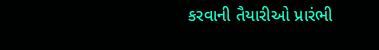કરવાની તૈયારીઓ પ્રારંભી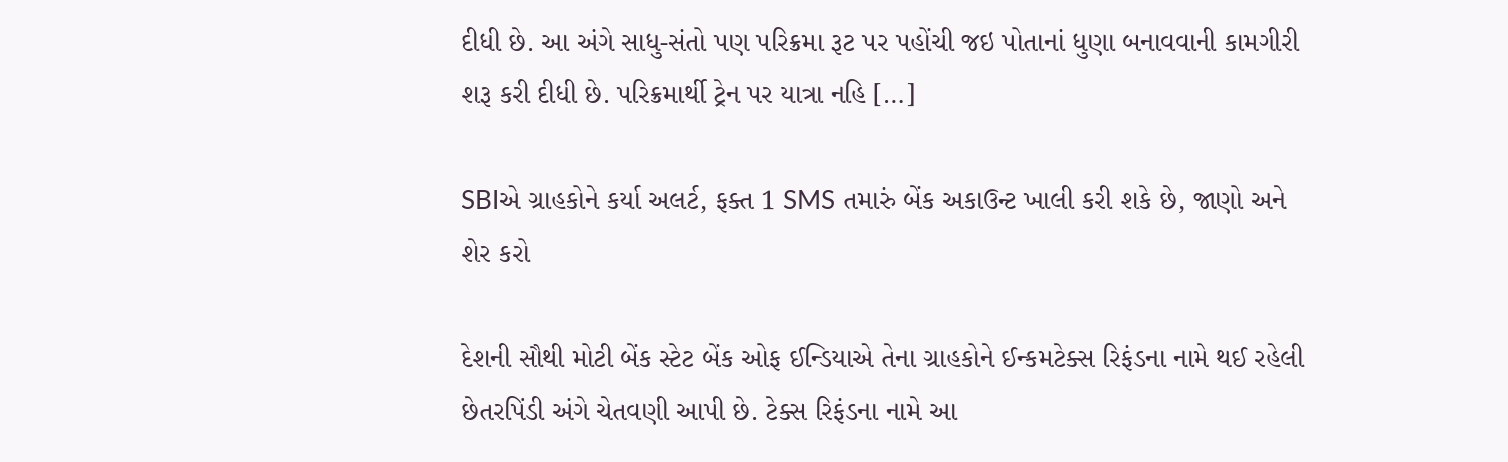દીધી છે. આ અંગે સાધુ-સંતો પણ પરિક્રમા રૂટ પર પહોંચી જઇ પોતાનાં ધુણા બનાવવાની કામગીરી શરૂ કરી દીધી છે. પરિક્રમાર્થી ટ્રેન પર યાત્રા નહિ […]

SBIએ ગ્રાહકોને કર્યા અલર્ટ, ફક્ત 1 SMS તમારું બેંક અકાઉન્ટ ખાલી કરી શકે છે, જાણો અને શેર કરો

દેશની સૌથી મોટી બેંક સ્ટેટ બેંક ઓફ ઈન્ડિયાએ તેના ગ્રાહકોને ઈન્કમટેક્સ રિફંડના નામે થઈ રહેલી છેતરપિંડી અંગે ચેતવણી આપી છે. ટેક્સ રિફંડના નામે આ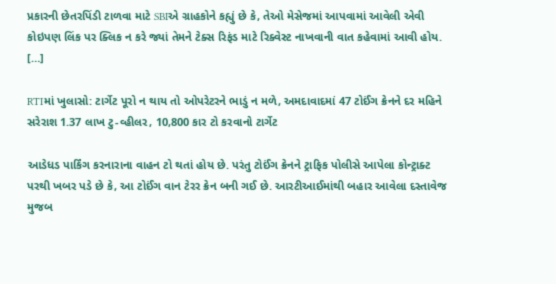પ્રકારની છેતરપિંડી ટાળવા માટે SBIએ ગ્રાહકોને કહ્યું છે કે, તેઓ મેસેજમાં આપવામાં આવેલી એવી કોઇપણ લિંક પર ક્લિક ન કરે જ્યાં તેમને ટેક્સ રિફંડ માટે રિક્વેસ્ટ નાખવાની વાત કહેવામાં આવી હોય. […]

RTIમાં ખુલાસો: ટાર્ગેટ પૂરો ન થાય તો ઓપરેટરને ભાડું ન મળે, અમદાવાદમાં 47 ટોઈંગ ક્રેનને દર મહિને સરેરાશ 1.37 લાખ ટુ-વ્હીલર, 10,800 કાર ટો કરવાનો ટાર્ગેટ

આડેધડ પાર્કિંગ કરનારાના વાહન ટો થતાં હોય છે. પરંતુ ટોઈંગ ક્રેનને ટ્રાફિક પોલીસે આપેલા કોન્ટ્રાક્ટ પરથી ખબર પડે છે કે, આ ટોઈંગ વાન ટેરર ક્રેન બની ગઈ છે. આરટીઆઈમાંથી બહાર આવેલા દસ્તાવેજ મુજબ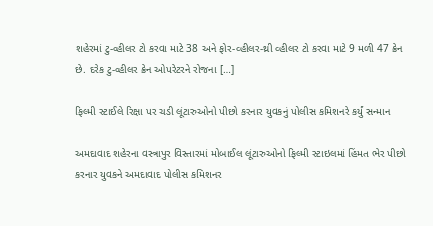શહેરમાં ટુ-વ્હીલર ટો કરવા માટે 38 અને ફોર-વ્હીલર-થ્રી વ્હીલર ટો કરવા માટે 9 મળી 47 ક્રેન છે. દરેક ટુ-વ્હીલર ક્રેન ઓપરેટરને રોજના […]

ફિલ્મી સ્ટાઈલે રિક્ષા પર ચડી લૂંટારુઓનો પીછો કરનાર યુવકનું પોલીસ કમિશનરે કર્યું સન્માન

અમદાવાદ શહેરના વસ્ત્રાપુર વિસ્તારમાં મોબાઈલ લૂંટારુઓનો ફિલ્મી સ્ટાઇલમાં હિંમત ભેર પીછો કરનાર યુવકને અમદાવાદ પોલીસ કમિશનર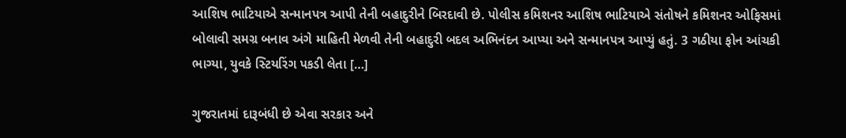આશિષ ભાટિયાએ સન્માનપત્ર આપી તેની બહાદુરીને બિરદાવી છે. પોલીસ કમિશનર આશિષ ભાટિયાએ સંતોષને કમિશનર ઓફિસમાં બોલાવી સમગ્ર બનાવ અંગે માહિતી મેળવી તેની બહાદુરી બદલ અભિનંદન આપ્યા અને સન્માનપત્ર આપ્યું હતું. 3 ગઠીયા ફોન આંચકી ભાગ્યા, યુવકે સ્ટિયરિંગ પકડી લેતા […]

ગુજરાતમાં દારૂબંધી છે એવા સરકાર અને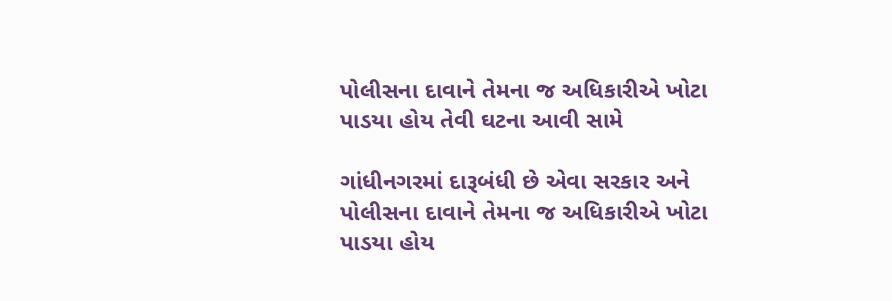પોલીસના દાવાને તેમના જ અધિકારીએ ખોટા પાડયા હોય તેવી ઘટના આવી સામે

ગાંધીનગરમાં દારૂબંધી છે એવા સરકાર અને પોલીસના દાવાને તેમના જ અધિકારીએ ખોટા પાડયા હોય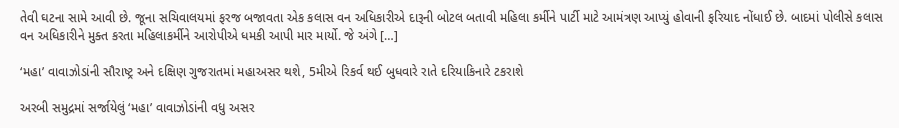તેવી ઘટના સામે આવી છે. જૂના સચિવાલયમાં ફરજ બજાવતા એક કલાસ વન અધિકારીએ દારૂની બોટલ બતાવી મહિલા કર્મીને પાર્ટી માટે આમંત્રણ આપ્યું હોવાની ફરિયાદ નોંધાઈ છે. બાદમાં પોલીસે કલાસ વન અધિકારીને મુક્ત કરતા મહિલાકર્મીને આરોપીએ ધમકી આપી માર માર્યો. જે અંગે […]

‘મહા’ વાવાઝોડાંની સૌરાષ્ટ્ર અને દક્ષિણ ગુજરાતમાં મહાઅસર થશે, 5મીએ રિકર્વ થઈ બુધવારે રાતે દરિયાકિનારે ટકરાશે

અરબી સમુદ્રમાં સર્જાયેલું ‘મહા’ વાવાઝોડાંની વધુ અસર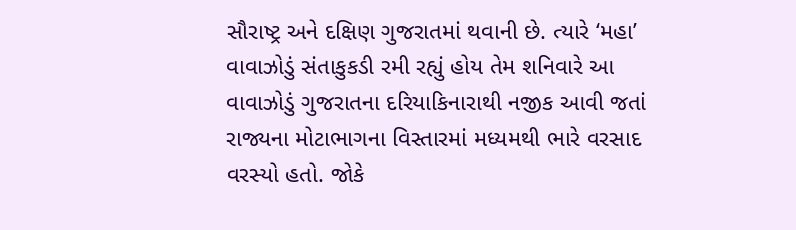સૌરાષ્ટ્ર અને દક્ષિણ ગુજરાતમાં થવાની છે. ત્યારે ‘મહા’ વાવાઝોડું સંતાકુકડી રમી રહ્યું હોય તેમ શનિવારે આ વાવાઝોડું ગુજરાતના દરિયાકિનારાથી નજીક આવી જતાં રાજ્યના મોટાભાગના વિસ્તારમાં મધ્યમથી ભારે વરસાદ વરસ્યો હતો. જોકે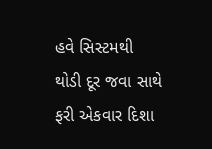હવે સિસ્ટમથી થોડી દૂર જવા સાથે ફરી એકવાર દિશા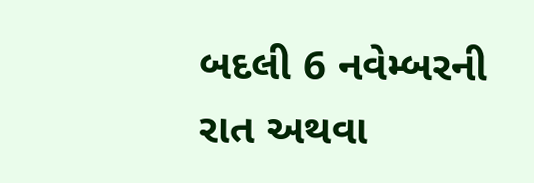બદલી 6 નવેમ્બરની રાત અથવા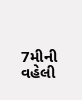7મીની વહેલી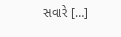સવારે […]